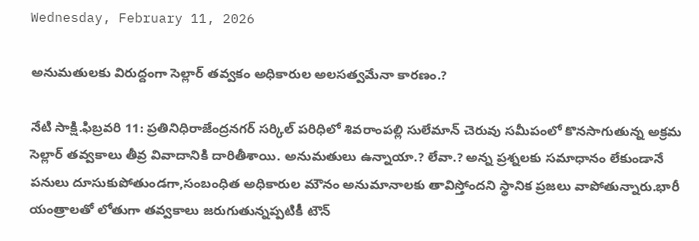Wednesday, February 11, 2026

అనుమతులకు విరుద్దంగా సెల్లార్ తవ్వకం అధికారుల అలసత్వమేనా కారణం.?

నేటి సాక్షి.ఫిబ్రవరి 11: ప్రతినిధిరాజేంద్రనగర్ సర్కిల్ పరిధిలో శివరాంపల్లి సులేమాన్ చెరువు సమీపంలో కొనసాగుతున్న అక్రమ సెల్లార్ తవ్వకాలు తీవ్ర వివాదానికి దారితీశాయి. అనుమతులు ఉన్నాయా.? లేవా.? అన్న ప్రశ్నలకు సమాధానం లేకుండానే పనులు దూసుకుపోతుండగా,సంబంధిత అధికారుల మౌనం అనుమానాలకు తావిస్తోందని స్థానిక ప్రజలు వాపోతున్నారు.భారీ యంత్రాలతో లోతుగా తవ్వకాలు జరుగుతున్నప్పటికీ టౌన్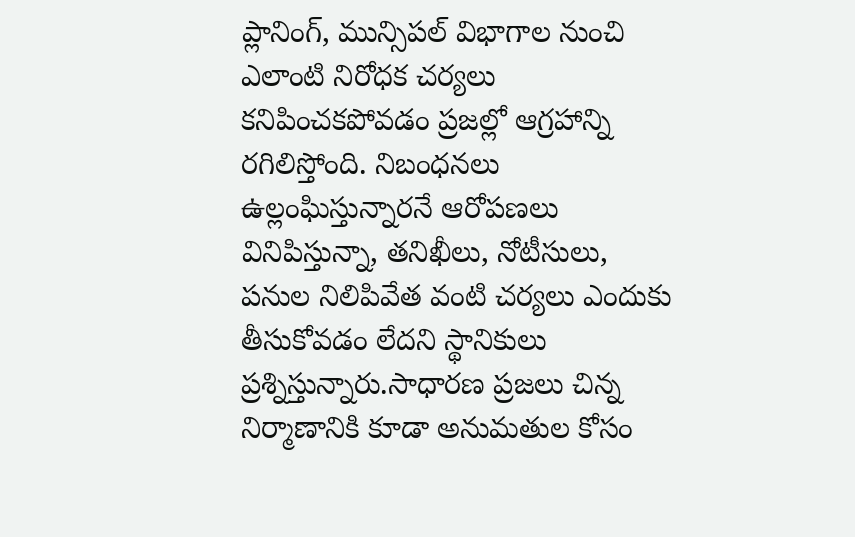ప్లానింగ్, మున్సిపల్ విభాగాల నుంచి ఎలాంటి నిరోధక చర్యలు కనిపించకపోవడం ప్రజల్లో ఆగ్రహాన్ని రగిలిస్తోంది. నిబంధనలు ఉల్లంఘిస్తున్నారనే ఆరోపణలు వినిపిస్తున్నా, తనిఖీలు, నోటీసులు, పనుల నిలిపివేత వంటి చర్యలు ఎందుకు తీసుకోవడం లేదని స్థానికులు ప్రశ్నిస్తున్నారు.సాధారణ ప్రజలు చిన్న నిర్మాణానికి కూడా అనుమతుల కోసం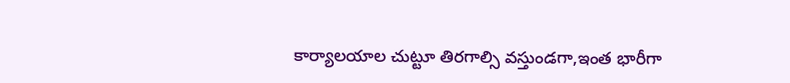కార్యాలయాల చుట్టూ తిరగాల్సి వస్తుండగా,ఇంత భారీగా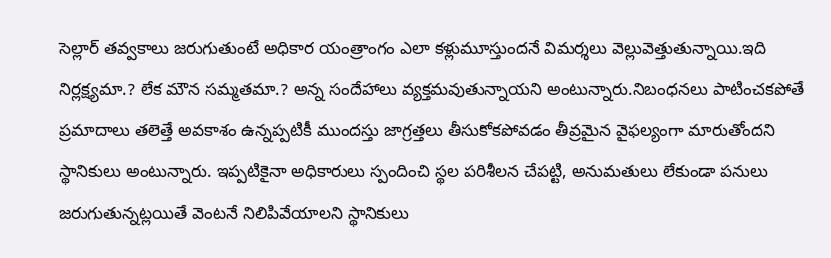సెల్లార్ తవ్వకాలు జరుగుతుంటే అధికార యంత్రాంగం ఎలా కళ్లుమూస్తుందనే విమర్శలు వెల్లువెత్తుతున్నాయి.ఇది నిర్లక్ష్యమా.? లేక మౌన సమ్మతమా.? అన్న సందేహాలు వ్యక్తమవుతున్నాయని అంటున్నారు.నిబంధనలు పాటించకపోతే ప్రమాదాలు తలెత్తే అవకాశం ఉన్నప్పటికీ ముందస్తు జాగ్రత్తలు తీసుకోకపోవడం తీవ్రమైన వైఫల్యంగా మారుతోందని స్థానికులు అంటున్నారు. ఇప్పటికైనా అధికారులు స్పందించి స్థల పరిశీలన చేపట్టి, అనుమతులు లేకుండా పనులు జరుగుతున్నట్లయితే వెంటనే నిలిపివేయాలని స్థానికులు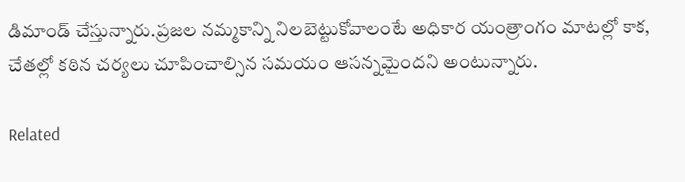డిమాండ్ చేస్తున్నారు.ప్రజల నమ్మకాన్ని నిలబెట్టుకోవాలంటే అధికార యంత్రాంగం మాటల్లో కాక, చేతల్లో కఠిన చర్యలు చూపించాల్సిన సమయం ఆసన్నమైందని అంటున్నారు.

Related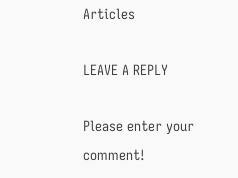Articles

LEAVE A REPLY

Please enter your comment!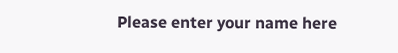Please enter your name here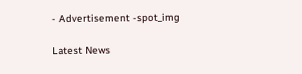- Advertisement -spot_img

Latest News